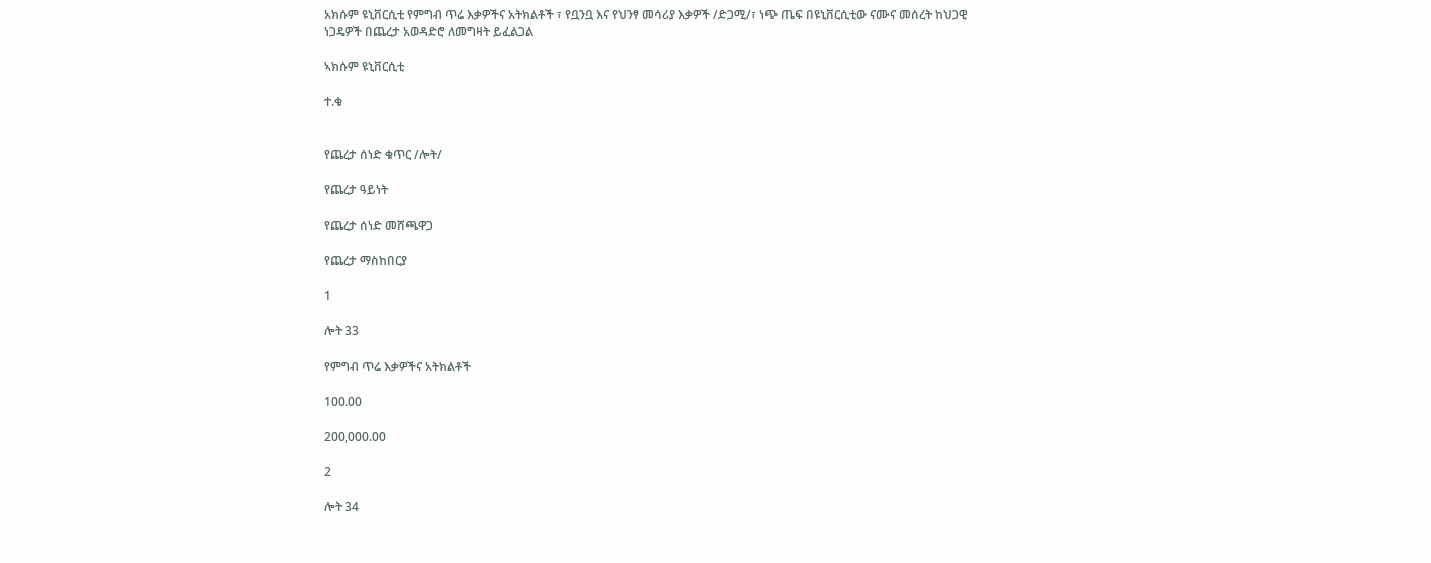አክሱም ዩኒቨርሲቲ የምግብ ጥሬ እቃዎችና አትክልቶች ፣ የቧንቧ እና የህንፃ መሳሪያ እቃዎች /ድጋሚ/፣ ነጭ ጤፍ በዩኒቨርሲቲው ናሙና መሰረት ከህጋዊ ነጋዴዎች በጨረታ አወዳድሮ ለመግዛት ይፈልጋል

ኣክሱም ዩኒቨርሲቲ

ተ.ቁ


የጨረታ ሰነድ ቁጥር /ሎት/

የጨረታ ዓይነት

የጨረታ ሰነድ መሸጫዋጋ

የጨረታ ማስከበርያ

1

ሎት 33

የምግብ ጥሬ እቃዎችና አትክልቶች

100.00

200,000.00

2

ሎት 34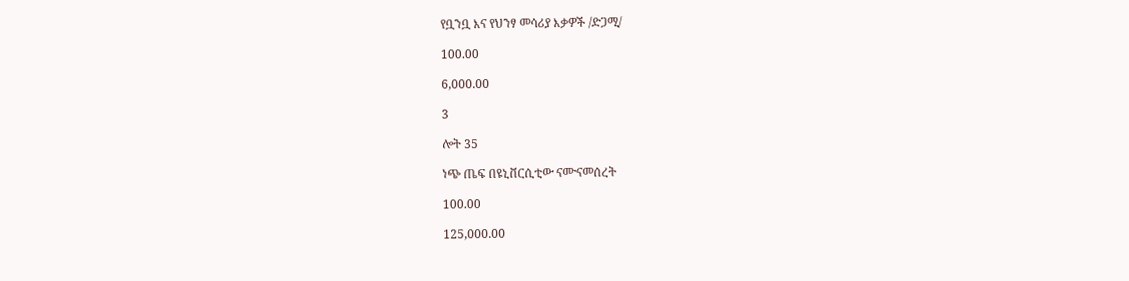የቧንቧ እና የህንፃ መሳሪያ እቃዎች /ድጋሚ/

100.00

6,000.00

3

ሎት 35

ነጭ ጤፍ በዩኒቨርሲቲው ናሙናመሰረት

100.00

125,000.00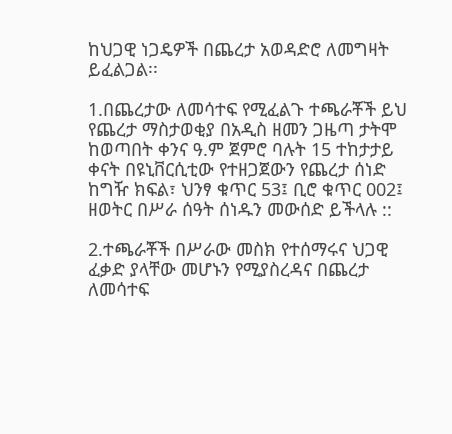ከህጋዊ ነጋዴዎች በጨረታ አወዳድሮ ለመግዛት ይፈልጋል፡፡

1.በጨረታው ለመሳተፍ የሚፈልጉ ተጫራቾች ይህ የጨረታ ማስታወቂያ በአዲስ ዘመን ጋዜጣ ታትሞ ከወጣበት ቀንና ዓ.ም ጀምሮ ባሉት 15 ተከታታይ ቀናት በዩኒቨርሲቲው የተዘጋጀውን የጨረታ ሰነድ ከግዥ ክፍል፣ ህንፃ ቁጥር 53፤ ቢሮ ቁጥር 002፤ ዘወትር በሥራ ሰዓት ሰነዱን መውሰድ ይችላሉ ::

2.ተጫራቾች በሥራው መስክ የተሰማሩና ህጋዊ ፈቃድ ያላቸው መሆኑን የሚያስረዳና በጨረታ ለመሳተፍ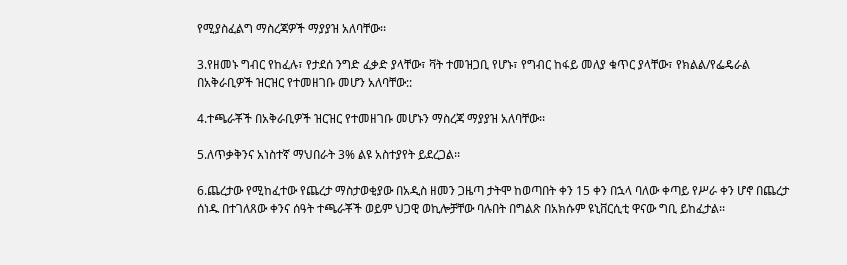የሚያስፈልግ ማስረጃዎች ማያያዝ አለባቸው፡፡

3.የዘመኑ ግብር የከፈሉ፣ የታደሰ ንግድ ፈቃድ ያላቸው፣ ቫት ተመዝጋቢ የሆኑ፣ የግብር ከፋይ መለያ ቁጥር ያላቸው፣ የክልል/የፌዴራል በአቅራቢዎች ዝርዝር የተመዘገቡ መሆን አለባቸው::

4.ተጫራቾች በአቅራቢዎች ዝርዝር የተመዘገቡ መሆኑን ማስረጃ ማያያዝ አለባቸው፡፡

5.ለጥቃቅንና አነስተኛ ማህበራት 3% ልዩ አስተያየት ይደረጋል፡፡

6.ጨረታው የሚከፈተው የጨረታ ማስታወቂያው በአዲስ ዘመን ጋዜጣ ታትሞ ከወጣበት ቀን 15 ቀን በኋላ ባለው ቀጣይ የሥራ ቀን ሆኖ በጨረታ ሰነዱ በተገለጸው ቀንና ሰዓት ተጫራቾች ወይም ህጋዊ ወኪሎቻቸው ባሉበት በግልጽ በአክሱም ዩኒቨርሲቲ ዋናው ግቢ ይከፈታል፡፡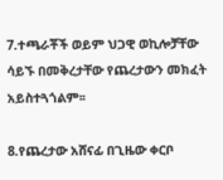7.ተጫራቾች ወይም ህጋዊ ወኪሎቻቸው ሳይኙ በመቅረታቸው የጨረታውን መክፈት አይስተጓጎልም፡፡

8.የጨረታው አሸናፊ በጊዜው ቀርቦ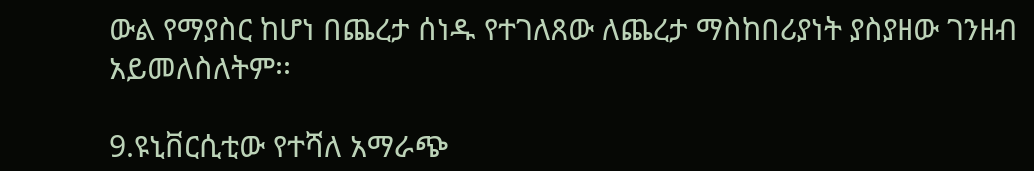ውል የማያስር ከሆነ በጨረታ ሰነዱ የተገለጸው ለጨረታ ማስከበሪያነት ያስያዘው ገንዘብ አይመለስለትም፡፡

9.ዩኒቨርሲቲው የተሻለ አማራጭ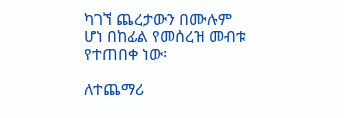ካገኘ ጨረታውን በሙሉም ሆነ በከፊል የመሰረዝ መብቱ የተጠበቀ ነው፡

ለተጨማሪ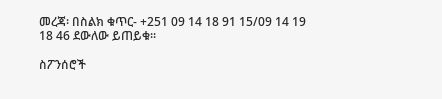መረጃ፡ በስልክ ቁጥር- +251 09 14 18 91 15/09 14 19 18 46 ደውለው ይጠይቁ፡፡

ስፖንሰሮች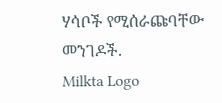ሃሳቦች የሚሰራጩባቸው መንገዶች.
Milkta Logo